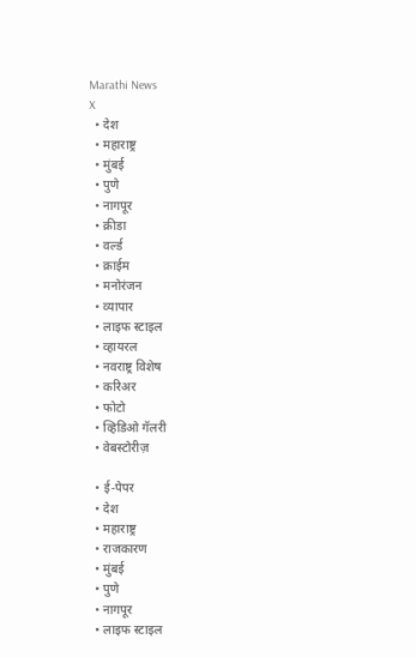Marathi News
X
  • देश
  • महाराष्ट्र
  • मुंबई
  • पुणे
  • नागपूर
  • क्रीडा
  • वर्ल्ड
  • क्राईम
  • मनोरंजन
  • व्यापार
  • लाइफ स्टाइल
  • व्हायरल
  • नवराष्ट्र विशेष
  • करिअर
  • फोटो
  • व्हिडिओ गॅलरी
  • वेबस्टोरीज़

  • ई-पेपर
  • देश
  • महाराष्ट्र
  • राजकारण
  • मुंबई
  • पुणे
  • नागपूर
  • लाइफ स्टाइल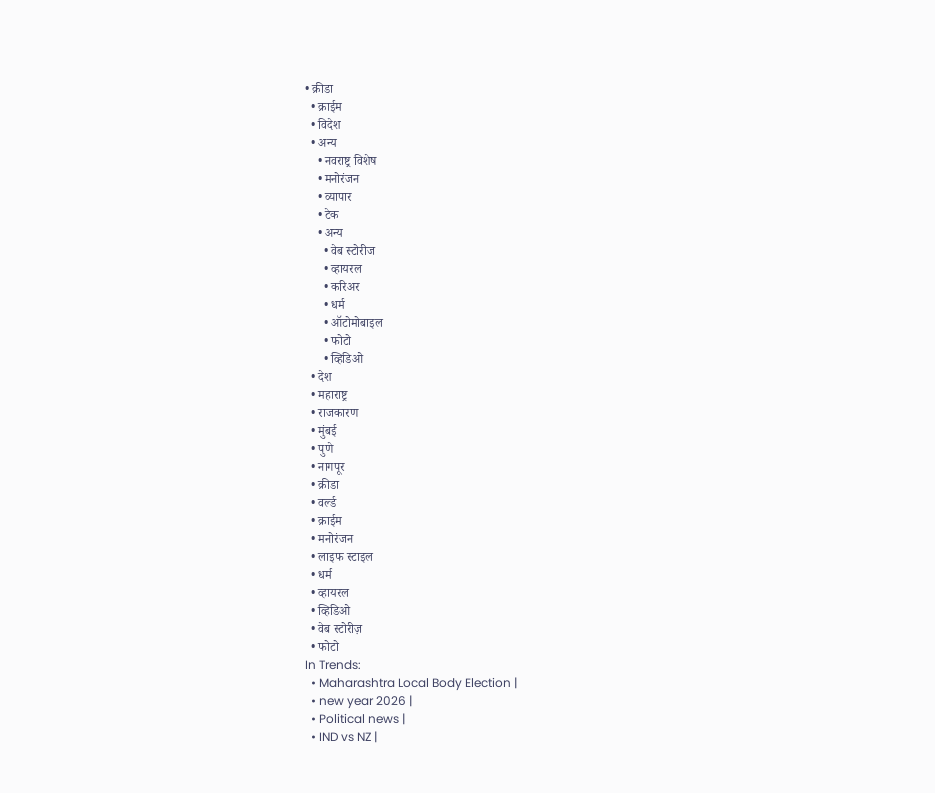• क्रीडा
  • क्राईम
  • विदेश
  • अन्य
    • नवराष्ट्र विशेष
    • मनोरंजन
    • व्यापार
    • टेक
    • अन्य
      • वेब स्टोरीज
      • व्हायरल
      • करिअर
      • धर्म
      • ऑटोमोबाइल
      • फोटो
      • व्हिडिओ
  • देश
  • महाराष्ट्र
  • राजकारण
  • मुंबई
  • पुणे
  • नागपूर
  • क्रीडा
  • वर्ल्ड
  • क्राईम
  • मनोरंजन
  • लाइफ स्टाइल
  • धर्म
  • व्हायरल
  • व्हिडिओ
  • वेब स्टोरीज़
  • फोटो
In Trends:
  • Maharashtra Local Body Election |
  • new year 2026 |
  • Political news |
  • IND vs NZ |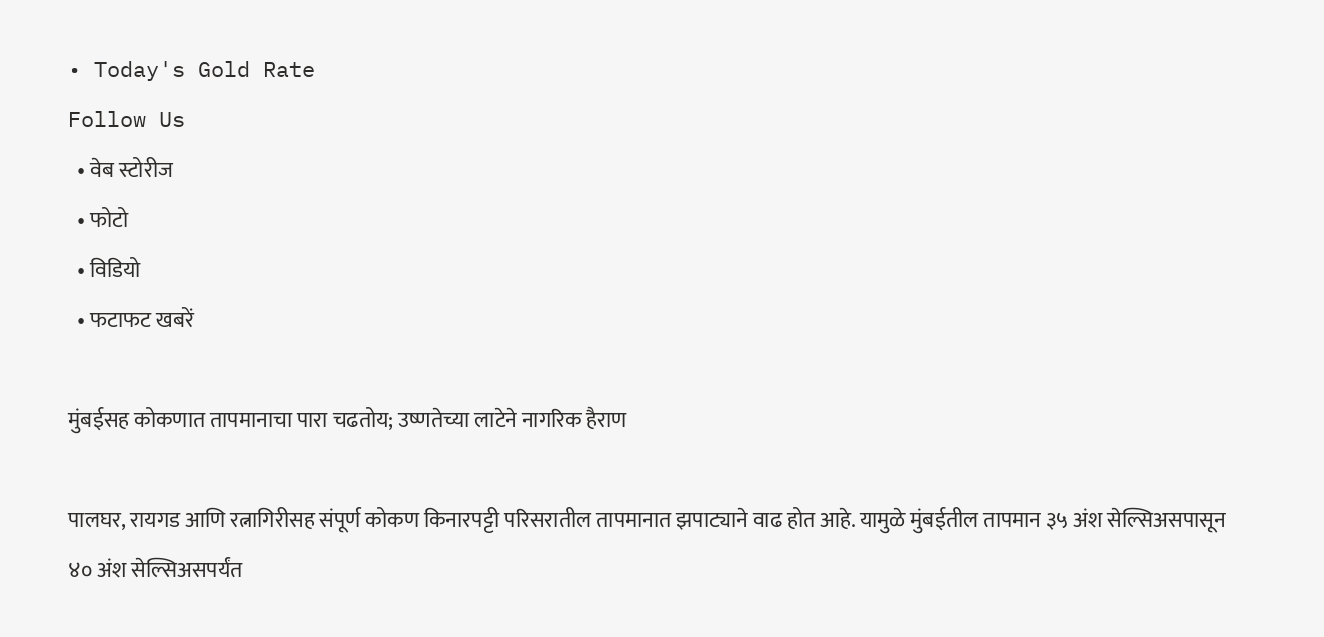• Today's Gold Rate
Follow Us
  • वेब स्टोरीज
  • फोटो
  • विडियो
  • फटाफट खबरें

मुंबईसह कोकणात तापमानाचा पारा चढतोय; उष्णतेच्या लाटेने नागरिक हैराण

पालघर, रायगड आणि रत्नागिरीसह संपूर्ण कोकण किनारपट्टी परिसरातील तापमानात झपाट्याने वाढ होत आहे. यामुळे मुंबईतील तापमान ३५ अंश सेल्सिअसपासून ४० अंश सेल्सिअसपर्यंत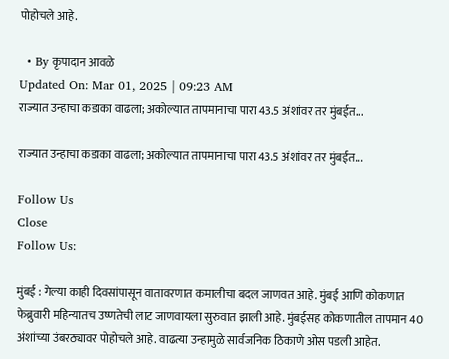पोहोचले आहे.

  • By कृपादान आवळे
Updated On: Mar 01, 2025 | 09:23 AM
राज्यात उन्हाचा कडाका वाढला; अकोल्यात तापमानाचा पारा 43.5 अंशांवर तर मुंबईत...

राज्यात उन्हाचा कडाका वाढला; अकोल्यात तापमानाचा पारा 43.5 अंशांवर तर मुंबईत...

Follow Us
Close
Follow Us:

मुंबई : गेल्या काही दिवसांपासून वातावरणात कमालीचा बदल जाणवत आहे. मुंबई आणि कोकणात फेब्रुवारी महिन्यातच उष्णतेची लाट जाणवायला सुरुवात झाली आहे. मुंबईसह कोकणातील तापमान 40 अंशांच्या उंबरठ्यावर पोहोचले आहे. वाढत्या उन्हामुळे सार्वजनिक ठिकाणे ओस पडली आहेत.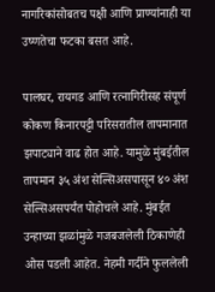नागरिकांसोबतच पक्षी आणि प्राण्यांनाही या उष्णतेचा फटका बसत आहे.

पालघर, रायगड आणि रत्नागिरीसह संपूर्ण कोकण किनारपट्टी परिसरातील तापमानात झपाट्याने वाढ होत आहे. यामुळे मुंबईतील तापमान ३५ अंश सेल्सिअसपासून ४० अंश सेल्सिअसपर्यंत पोहोचले आहे. मुंबईत उन्हाच्या झळांमुळे गजबजलेली ठिकाणेही ओस पडली आहेत. नेहमी गर्दीने फुललेली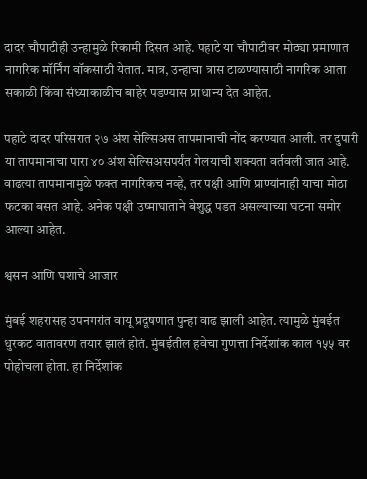दादर चौपाटीही उन्हामुळे रिकामी दिसत आहे. पहाटे या चौपाटीवर मोठ्या प्रमाणात नागरिक मॉर्निंग वॉकसाठी येतात. मात्र, उन्हाचा त्रास टाळण्यासाठी नागरिक आता सकाळी किंवा संध्याकाळीच बाहेर पडण्यास प्राधान्य देत आहेत.

पहाटे दादर परिसरात २७ अंश सेल्सिअस तापमानाची नोंद करण्यात आली. तर दुपारी या तापमानाचा पारा ४० अंश सेल्सिअसपर्यंत गेलयाची शक्यता वर्तवली जात आहे. वाढत्या तापमानामुळे फक्त नागरिकच नव्हे, तर पक्षी आणि प्राण्यांनाही याचा मोठा फटका बसत आहे. अनेक पक्षी उष्माघाताने बेशुद्ध पडत असल्याच्या घटना समोर आल्या आहेत.

श्वसन आणि घशाचे आजार

मुंबई शहरासह उपनगरांत वायू प्रदूषणात पुन्हा वाढ झाली आहेत. त्यामुळे मुंबईत धुरकट वातावरण तयार झालं होतं. मुंबईतील हवेचा गुणत्ता निर्देशांक काल १५५ वर पोहोचला होता. हा निर्देशांक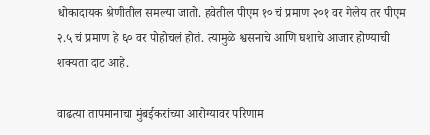धोकादायक श्रेणीतील समल्या जातो. हवेतील पीएम १० चं प्रमाण २०१ वर गेलेय तर पीएम २.५ चं प्रमाण हे ६० वर पोहोचलं होतं. त्यामुळे श्वसनाचे आणि घशाचे आजार होण्याची शक्यता दाट आहे.

वाढत्या तापमानाचा मुंबईकरांच्या आरोग्यावर परिणाम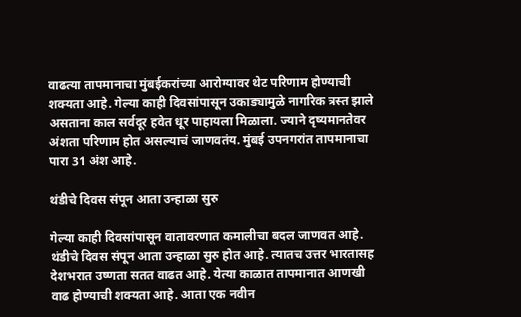वाढत्या तापमानाचा मुंबईकरांच्या आरोग्यावर थेट परिणाम होण्याची शक्यता आहे. गेल्या काही दिवसांपासून उकाड्यामुळे नागरिक त्रस्त झाले असताना काल सर्वदूर हवेत धूर पाहायला मिळाला. ज्याने दृष्यमानतेवर अंशता परिणाम होत असल्याचं जाणवतंय. मुंबई उपनगरांत तापमानाचा पारा 31 अंश आहे.

थंडीचे दिवस संपून आता उन्हाळा सुरु

गेल्या काही दिवसांपासून वातावरणात कमालीचा बदल जाणवत आहे. थंडीचे दिवस संपून आता उन्हाळा सुरु होत आहे. त्यातच उत्तर भारतासह देशभरात उष्णता सतत वाढत आहे. येत्या काळात तापमानात आणखी वाढ होण्याची शक्यता आहे. आता एक नवीन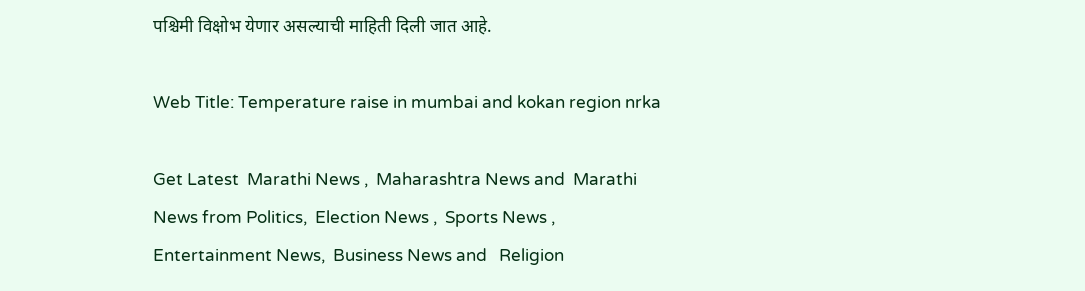पश्चिमी विक्षोभ येणार असल्याची माहिती दिली जात आहे.

Web Title: Temperature raise in mumbai and kokan region nrka

Get Latest  Marathi News ,  Maharashtra News and  Marathi News from Politics,  Election News ,  Sports News ,  Entertainment News,  Business News and   Religion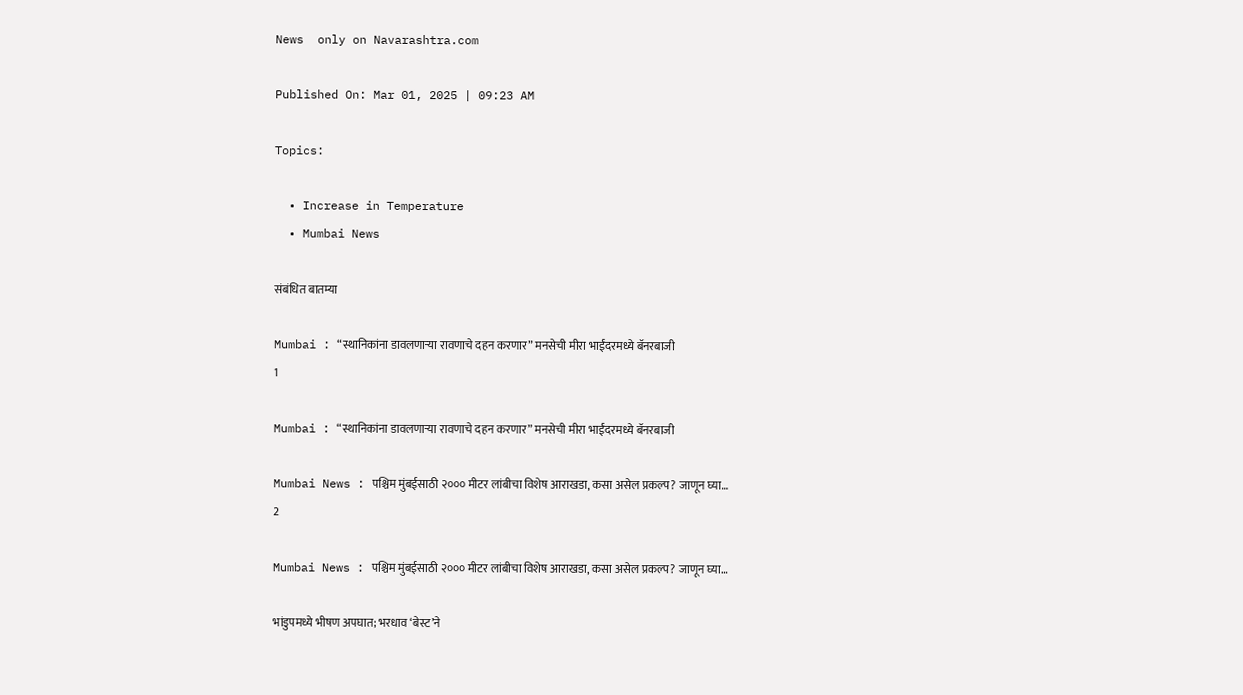News  only on Navarashtra.com

Published On: Mar 01, 2025 | 09:23 AM

Topics:

  • Increase in Temperature
  • Mumbai News

संबंधित बातम्या

Mumbai : “स्थानिकांना डावलणाऱ्या रावणाचे दहन करणार” मनसेची मीरा भाईंदरमध्ये बॅनरबाजी
1

Mumbai : “स्थानिकांना डावलणाऱ्या रावणाचे दहन करणार” मनसेची मीरा भाईंदरमध्ये बॅनरबाजी

Mumbai News : पश्चिम मुंबईसाठी २००० मीटर लांबीचा विशेष आराखडा, कसा असेल प्रकल्प? जाणून घ्या…
2

Mumbai News : पश्चिम मुंबईसाठी २००० मीटर लांबीचा विशेष आराखडा, कसा असेल प्रकल्प? जाणून घ्या…

भांडुपमध्ये भीषण अपघात; भरधाव ‘बेस्ट’ने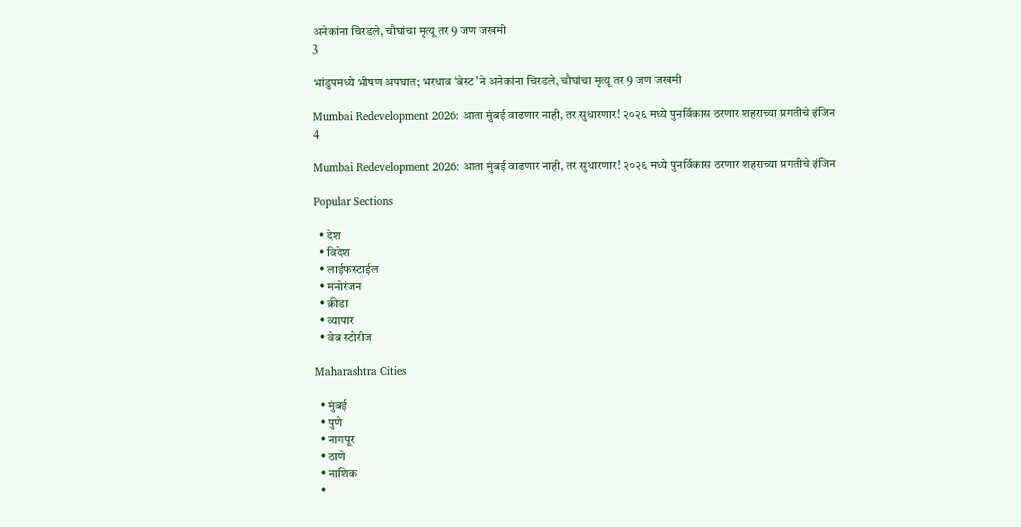अनेकांना चिरडले, चौघांचा मृत्यू तर 9 जण जखमी
3

भांडुपमध्ये भीषण अपघात; भरधाव ‘बेस्ट’ने अनेकांना चिरडले, चौघांचा मृत्यू तर 9 जण जखमी

Mumbai Redevelopment 2026: आता मुंबई वाढणार नाही, तर सुधारणार! २०२६ मध्ये पुनर्विकास ठरणार शहराच्या प्रगतीचे इंजिन
4

Mumbai Redevelopment 2026: आता मुंबई वाढणार नाही, तर सुधारणार! २०२६ मध्ये पुनर्विकास ठरणार शहराच्या प्रगतीचे इंजिन

Popular Sections

  • देश
  • विदेश
  • लाईफस्टाईल
  • मनोरंजन
  • क्रीडा
  • व्यापार
  • वेब स्टोरीज

Maharashtra Cities

  • मुंबई
  • पुणे
  • नागपूर
  • ठाणे
  • नाशिक
  •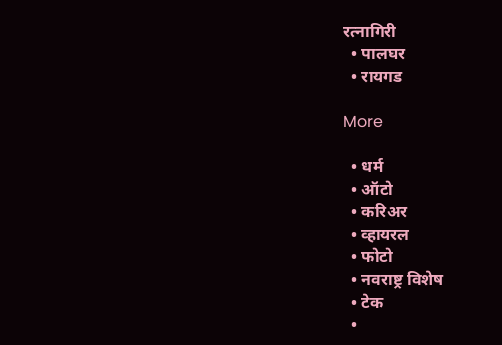रत्नागिरी
  • पालघर
  • रायगड

More

  • धर्म
  • ऑटो
  • करिअर
  • व्हायरल
  • फोटो
  • नवराष्ट्र विशेष
  • टेक
  •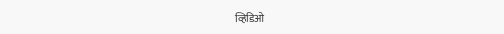व्हिडिओ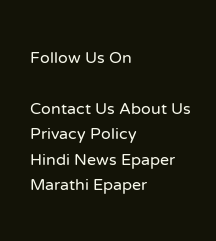Follow Us On

Contact Us About Us Privacy Policy
Hindi News Epaper Marathi Epaper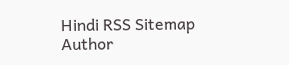Hindi RSS Sitemap Author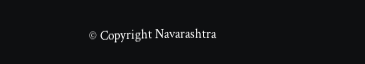© Copyright Navarashtra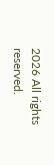2026 All rights reserved.